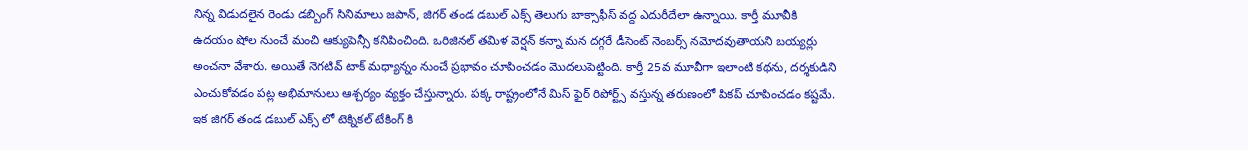నిన్న విడుదలైన రెండు డబ్బింగ్ సినిమాలు జపాన్, జిగర్ తండ డబుల్ ఎక్స్ తెలుగు బాక్సాఫీస్ వద్ద ఎదురీదేలా ఉన్నాయి. కార్తీ మూవీకి ఉదయం షోల నుంచే మంచి ఆక్యుపెన్సీ కనిపించింది. ఒరిజినల్ తమిళ వెర్షన్ కన్నా మన దగ్గరే డీసెంట్ నెంబర్స్ నమోదవుతాయని బయ్యర్లు అంచనా వేశారు. అయితే నెగటివ్ టాక్ మధ్యాన్నం నుంచే ప్రభావం చూపించడం మొదలుపెట్టింది. కార్తీ 25వ మూవీగా ఇలాంటి కథను, దర్శకుడిని ఎంచుకోవడం పట్ల అభిమానులు ఆశ్చర్యం వ్యక్తం చేస్తున్నారు. పక్క రాష్ట్రంలోనే మిస్ ఫైర్ రిపోర్ట్స్ వస్తున్న తరుణంలో పికప్ చూపించడం కష్టమే.
ఇక జిగర్ తండ డబుల్ ఎక్స్ లో టెక్నికల్ టేకింగ్ కి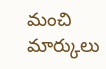మంచి మార్కులు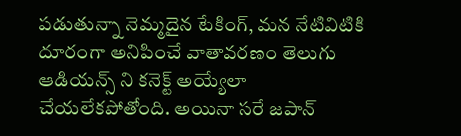పడుతున్నా నెమ్మదైన టేకింగ్, మన నేటివిటికి దూరంగా అనిపించే వాతావరణం తెలుగు ఆడియన్స్ ని కనెక్ట్ అయ్యేలా చేయలేకపోతోంది. అయినా సరే జపాన్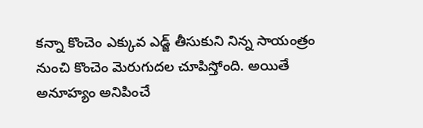కన్నా కొంచెం ఎక్కువ ఎడ్జ్ తీసుకుని నిన్న సాయంత్రం నుంచి కొంచెం మెరుగుదల చూపిస్తోంది. అయితే అనూహ్యం అనిపించే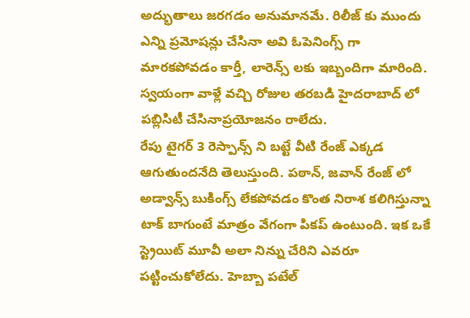అద్భుతాలు జరగడం అనుమానమే. రిలీజ్ కు ముందు ఎన్ని ప్రమోషన్లు చేసినా అవి ఓపెనింగ్స్ గా మారకపోవడం కార్తీ, లారెన్స్ లకు ఇబ్బందిగా మారింది. స్వయంగా వాళ్లే వచ్చి రోజుల తరబడి హైదరాబాద్ లో పబ్లిసిటీ చేసినాప్రయోజనం రాలేదు.
రేపు టైగర్ 3 రెస్పాన్స్ ని బట్టే వీటి రేంజ్ ఎక్కడ ఆగుతుందనేది తెలుస్తుంది. పఠాన్, జవాన్ రేంజ్ లో అడ్వాన్స్ బుకింగ్స్ లేకపోవడం కొంత నిరాశ కలిగిస్తున్నా టాక్ బాగుంటే మాత్రం వేగంగా పికప్ ఉంటుంది. ఇక ఒకే స్ట్రెయిట్ మూవీ అలా నిన్ను చేరిని ఎవరూ పట్టించుకోలేదు. హెబ్బా పటేల్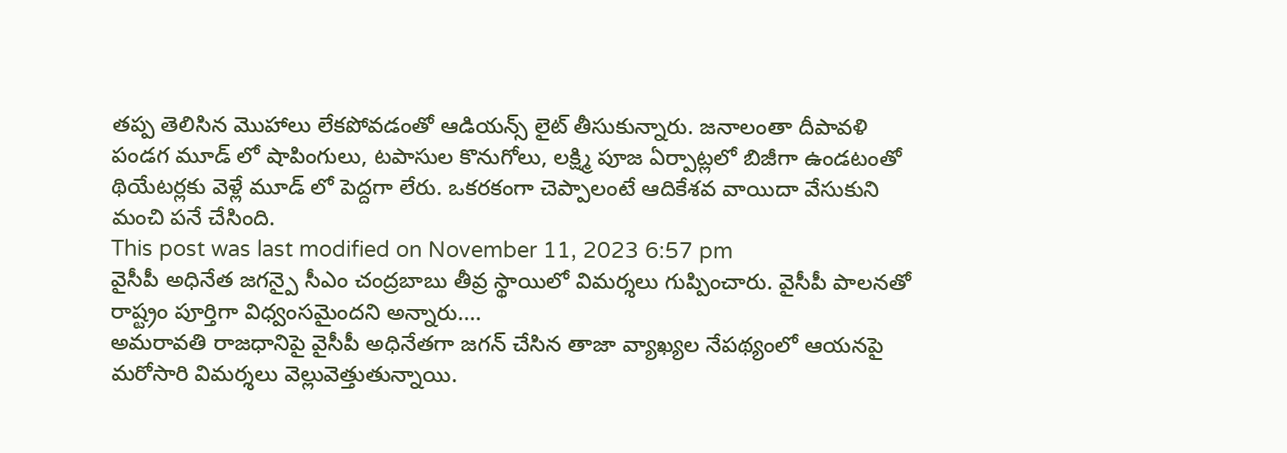తప్ప తెలిసిన మొహాలు లేకపోవడంతో ఆడియన్స్ లైట్ తీసుకున్నారు. జనాలంతా దీపావళి పండగ మూడ్ లో షాపింగులు, టపాసుల కొనుగోలు, లక్ష్మి పూజ ఏర్పాట్లలో బిజీగా ఉండటంతో థియేటర్లకు వెళ్లే మూడ్ లో పెద్దగా లేరు. ఒకరకంగా చెప్పాలంటే ఆదికేశవ వాయిదా వేసుకుని మంచి పనే చేసింది.
This post was last modified on November 11, 2023 6:57 pm
వైసీపీ అధినేత జగన్పై సీఎం చంద్రబాబు తీవ్ర స్థాయిలో విమర్శలు గుప్పించారు. వైసీపీ పాలనతో రాష్ట్రం పూర్తిగా విధ్వంసమైందని అన్నారు.…
అమరావతి రాజధానిపై వైసీపీ అధినేతగా జగన్ చేసిన తాజా వ్యాఖ్యల నేపథ్యంలో ఆయనపై మరోసారి విమర్శలు వెల్లువెత్తుతున్నాయి.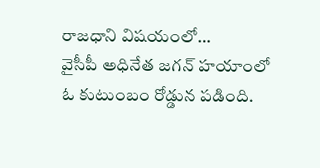రాజధాని విషయంలో…
వైసీపీ అధినేత జగన్ హయాంలో ఓ కుటుంబం రోడ్డున పడింది.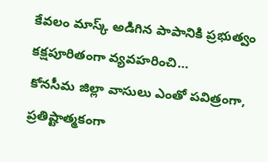కేవలం మాస్క్ అడిగిన పాపానికి ప్రభుత్వం కక్షపూరితంగా వ్యవహరించి…
కోనసీమ జిల్లా వాసులు ఎంతో పవిత్రంగా, ప్రతిష్టాత్మకంగా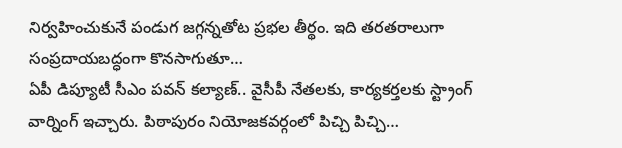నిర్వహించుకునే పండుగ జగ్గన్నతోట ప్రభల తీర్థం. ఇది తరతరాలుగా సంప్రదాయబద్ధంగా కొనసాగుతూ…
ఏపీ డిప్యూటీ సీఎం పవన్ కల్యాణ్.. వైసీపీ నేతలకు, కార్యకర్తలకు స్ట్రాంగ్ వార్నింగ్ ఇచ్చారు. పిఠాపురం నియోజకవర్గంలో పిచ్చి పిచ్చి…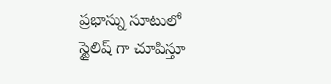ప్రభాస్ను సూటులో స్టైలిష్ గా చూపిస్తూ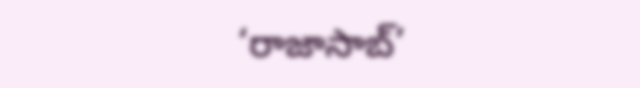‘రాజాసాబ్’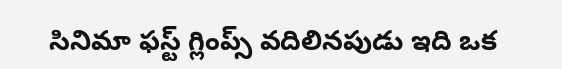సినిమా ఫస్ట్ గ్లింప్స్ వదిలినపుడు ఇది ఒక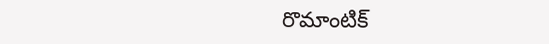రొమాంటిక్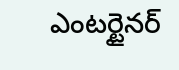ఎంటర్టైనర్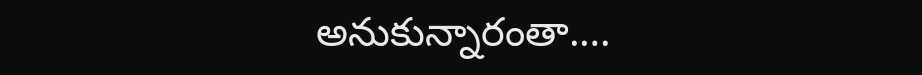అనుకున్నారంతా.…